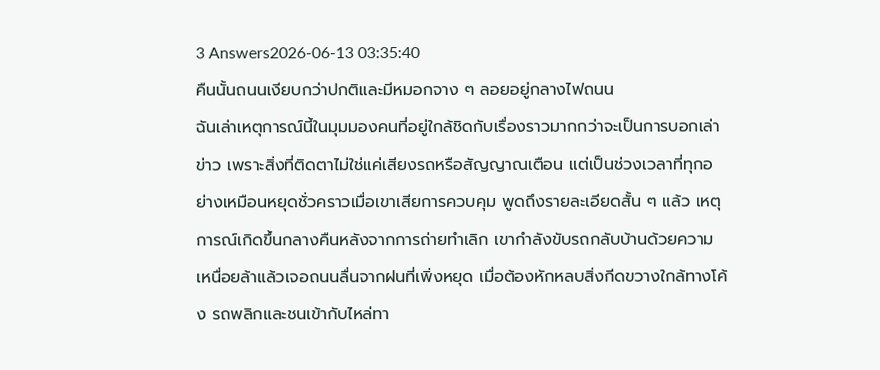3 Answers2026-06-13 03:35:40
คืนนั้นถนนเงียบกว่าปกติและมีหมอกจาง ๆ ลอยอยู่กลางไฟถนน
ฉันเล่าเหตุการณ์นี้ในมุมมองคนที่อยู่ใกล้ชิดกับเรื่องราวมากกว่าจะเป็นการบอกเล่าข่าว เพราะสิ่งที่ติดตาไม่ใช่แค่เสียงรถหรือสัญญาณเตือน แต่เป็นช่วงเวลาที่ทุกอย่างเหมือนหยุดชั่วคราวเมื่อเขาเสียการควบคุม พูดถึงรายละเอียดสั้น ๆ แล้ว เหตุการณ์เกิดขึ้นกลางคืนหลังจากการถ่ายทำเลิก เขากำลังขับรถกลับบ้านด้วยความเหนื่อยล้าแล้วเจอถนนลื่นจากฝนที่เพิ่งหยุด เมื่อต้องหักหลบสิ่งกีดขวางใกล้ทางโค้ง รถพลิกและชนเข้ากับไหล่ทา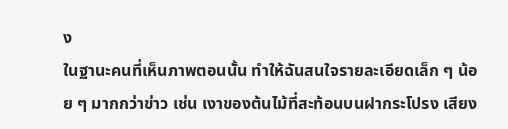ง
ในฐานะคนที่เห็นภาพตอนนั้น ทำให้ฉันสนใจรายละเอียดเล็ก ๆ น้อย ๆ มากกว่าข่าว เช่น เงาของต้นไม้ที่สะท้อนบนฝากระโปรง เสียง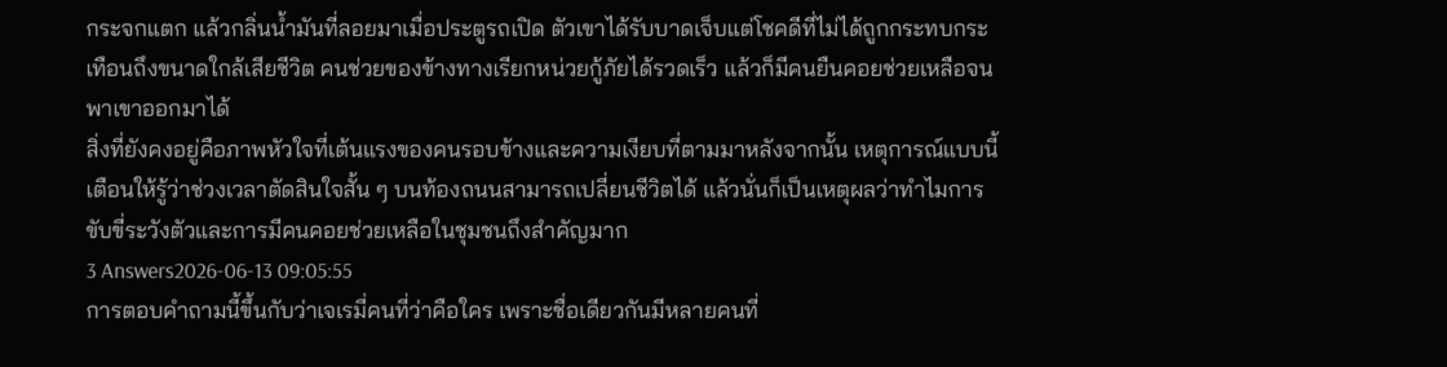กระจกแตก แล้วกลิ่นน้ำมันที่ลอยมาเมื่อประตูรถเปิด ตัวเขาได้รับบาดเจ็บแต่โชคดีที่ไม่ได้ถูกกระทบกระเทือนถึงขนาดใกล้เสียชีวิต คนช่วยของข้างทางเรียกหน่วยกู้ภัยได้รวดเร็ว แล้วก็มีคนยืนคอยช่วยเหลือจนพาเขาออกมาได้
สิ่งที่ยังคงอยู่คือภาพหัวใจที่เต้นแรงของคนรอบข้างและความเงียบที่ตามมาหลังจากนั้น เหตุการณ์แบบนี้เตือนให้รู้ว่าช่วงเวลาตัดสินใจสั้น ๆ บนท้องถนนสามารถเปลี่ยนชีวิตได้ แล้วนั่นก็เป็นเหตุผลว่าทำไมการขับขี่ระวังตัวและการมีคนคอยช่วยเหลือในชุมชนถึงสำคัญมาก
3 Answers2026-06-13 09:05:55
การตอบคำถามนี้ขึ้นกับว่าเจเรมี่คนที่ว่าคือใคร เพราะชื่อเดียวกันมีหลายคนที่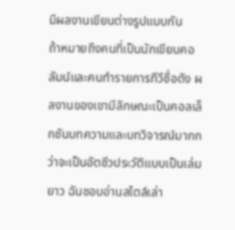มีผลงานเขียนต่างรูปแบบกัน
ถ้าหมายถึงคนที่เป็นนักเขียนคอลัมน์และคนทำรายการทีวีชื่อดัง ผลงานของเขามีลักษณะเป็นคอลเล็กชันบทความและบทวิจารณ์มากกว่าจะเป็นอัตชีวประวัติแบบเป็นเล่มยาว ฉันชอบอ่านสไตล์เล่า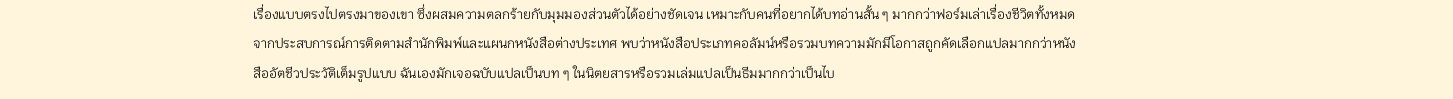เรื่องแบบตรงไปตรงมาของเขา ซึ่งผสมความตลกร้ายกับมุมมองส่วนตัวได้อย่างชัดเจน เหมาะกับคนที่อยากได้บทอ่านสั้น ๆ มากกว่าฟอร์มเล่าเรื่องชีวิตทั้งหมด
จากประสบการณ์การติดตามสำนักพิมพ์และแผนกหนังสือต่างประเทศ พบว่าหนังสือประเภทคอลัมน์หรือรวมบทความมักมีโอกาสถูกคัดเลือกแปลมากกว่าหนังสืออัตชีวประวัติเต็มรูปแบบ ฉันเองมักเจอฉบับแปลเป็นบท ๆ ในนิตยสารหรือรวมเล่มแปลเป็นธีมมากกว่าเป็นไบ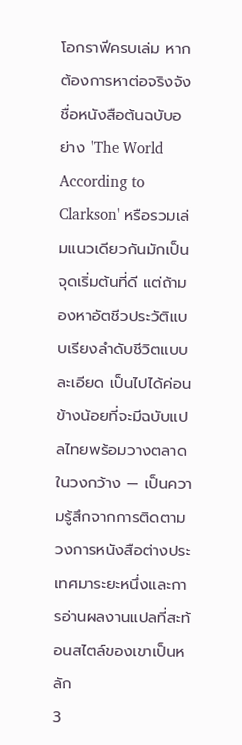โอกราฟีครบเล่ม หากต้องการหาต่อจริงจัง ชื่อหนังสือต้นฉบับอย่าง 'The World According to Clarkson' หรือรวมเล่มแนวเดียวกันมักเป็นจุดเริ่มต้นที่ดี แต่ถ้ามองหาอัตชีวประวัติแบบเรียงลำดับชีวิตแบบละเอียด เป็นไปได้ค่อนข้างน้อยที่จะมีฉบับแปลไทยพร้อมวางตลาดในวงกว้าง — เป็นความรู้สึกจากการติดตามวงการหนังสือต่างประเทศมาระยะหนึ่งและการอ่านผลงานแปลที่สะท้อนสไตล์ของเขาเป็นหลัก
3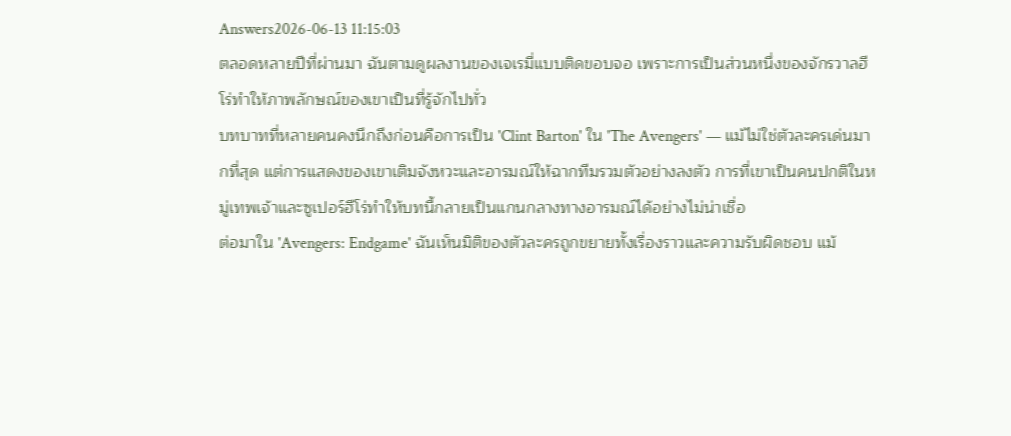Answers2026-06-13 11:15:03
ตลอดหลายปีที่ผ่านมา ฉันตามดูผลงานของเจเรมี่แบบติดขอบจอ เพราะการเป็นส่วนหนึ่งของจักรวาลฮีโร่ทำให้ภาพลักษณ์ของเขาเป็นที่รู้จักไปทั่ว
บทบาทที่หลายคนคงนึกถึงก่อนคือการเป็น 'Clint Barton' ใน 'The Avengers' — แม้ไม่ใช่ตัวละครเด่นมากที่สุด แต่การแสดงของเขาเติมจังหวะและอารมณ์ให้ฉากทีมรวมตัวอย่างลงตัว การที่เขาเป็นคนปกติในหมู่เทพเจ้าและซูเปอร์ฮีโร่ทำให้บทนี้กลายเป็นแกนกลางทางอารมณ์ได้อย่างไม่น่าเชื่อ
ต่อมาใน 'Avengers: Endgame' ฉันเห็นมิติของตัวละครถูกขยายทั้งเรื่องราวและความรับผิดชอบ แม้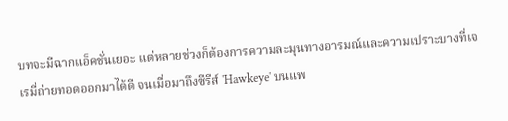บทจะมีฉากแอ็คชั่นเยอะ แต่หลายช่วงก็ต้องการความละมุนทางอารมณ์และความเปราะบางที่เจเรมี่ถ่ายทอดออกมาได้ดี จนเมื่อมาถึงซีรีส์ 'Hawkeye' บนแพ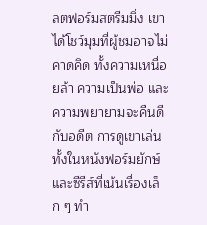ลตฟอร์มสตรีมมิ่ง เขาได้โชว์มุมที่ผู้ชมอาจไม่คาดคิด ทั้งความเหนื่อยล้า ความเป็นพ่อ และความพยายามจะคืนดีกับอดีต การดูเขาเล่นทั้งในหนังฟอร์มยักษ์และซีรีส์ที่เน้นเรื่องเล็ก ๆ ทำ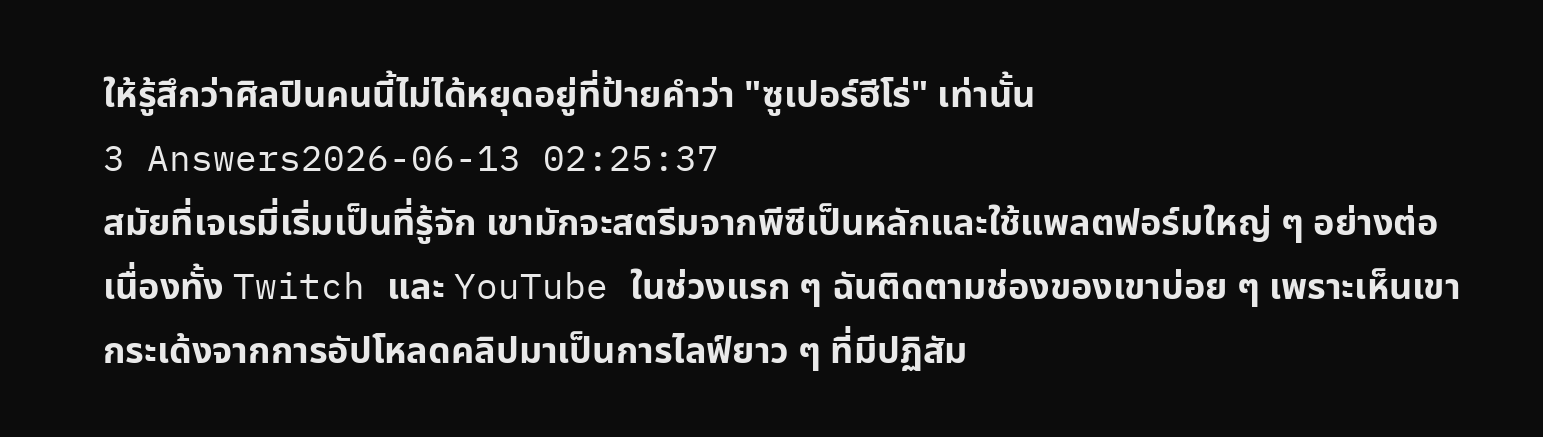ให้รู้สึกว่าศิลปินคนนี้ไม่ได้หยุดอยู่ที่ป้ายคำว่า "ซูเปอร์ฮีโร่" เท่านั้น
3 Answers2026-06-13 02:25:37
สมัยที่เจเรมี่เริ่มเป็นที่รู้จัก เขามักจะสตรีมจากพีซีเป็นหลักและใช้แพลตฟอร์มใหญ่ ๆ อย่างต่อเนื่องทั้ง Twitch และ YouTube ในช่วงแรก ๆ ฉันติดตามช่องของเขาบ่อย ๆ เพราะเห็นเขากระเด้งจากการอัปโหลดคลิปมาเป็นการไลฟ์ยาว ๆ ที่มีปฏิสัม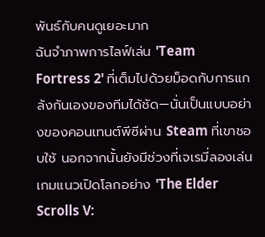พันธ์กับคนดูเยอะมาก
ฉันจำภาพการไลฟ์เล่น 'Team Fortress 2' ที่เต็มไปด้วยม็อดกับการแกล้งกันเองของทีมได้ชัด—นั่นเป็นแบบอย่างของคอนเทนต์พีซีผ่าน Steam ที่เขาชอบใช้ นอกจากนั้นยังมีช่วงที่เจเรมี่ลองเล่นเกมแนวเปิดโลกอย่าง 'The Elder Scrolls V: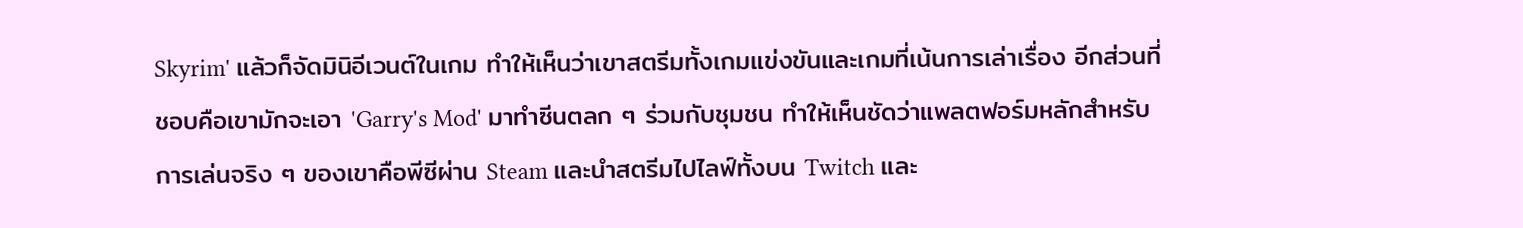Skyrim' แล้วก็จัดมินิอีเวนต์ในเกม ทำให้เห็นว่าเขาสตรีมทั้งเกมแข่งขันและเกมที่เน้นการเล่าเรื่อง อีกส่วนที่ชอบคือเขามักจะเอา 'Garry's Mod' มาทำซีนตลก ๆ ร่วมกับชุมชน ทำให้เห็นชัดว่าแพลตฟอร์มหลักสำหรับการเล่นจริง ๆ ของเขาคือพีซีผ่าน Steam และนำสตรีมไปไลฟ์ทั้งบน Twitch และ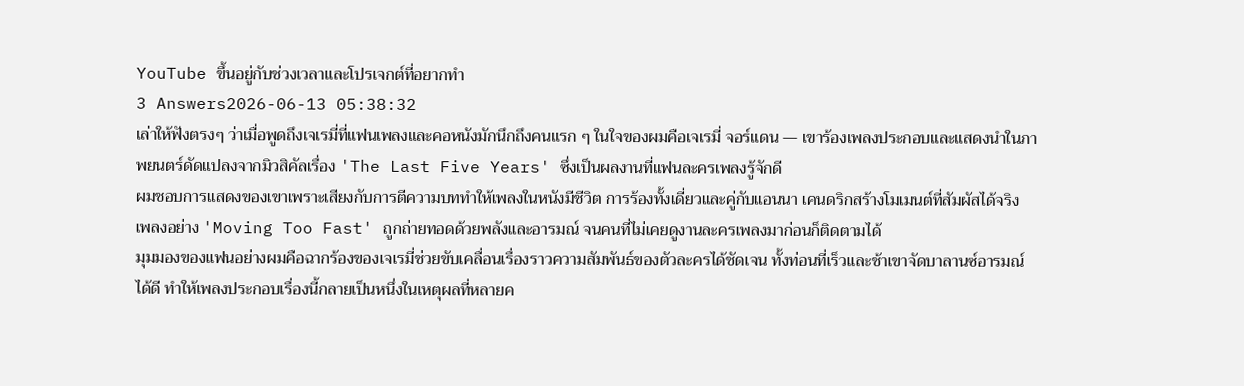YouTube ขึ้นอยู่กับช่วงเวลาและโปรเจกต์ที่อยากทำ
3 Answers2026-06-13 05:38:32
เล่าให้ฟังตรงๆ ว่าเมื่อพูดถึงเจเรมี่ที่แฟนเพลงและคอหนังมักนึกถึงคนแรก ๆ ในใจของผมคือเจเรมี่ จอร์แดน — เขาร้องเพลงประกอบและแสดงนำในภาพยนตร์ดัดแปลงจากมิวสิคัลเรื่อง 'The Last Five Years' ซึ่งเป็นผลงานที่แฟนละครเพลงรู้จักดี
ผมชอบการแสดงของเขาเพราะเสียงกับการตีความบททำให้เพลงในหนังมีชีวิต การร้องทั้งเดี่ยวและคู่กับแอนนา เคนดริกสร้างโมเมนต์ที่สัมผัสได้จริง เพลงอย่าง 'Moving Too Fast' ถูกถ่ายทอดด้วยพลังและอารมณ์ จนคนที่ไม่เคยดูงานละครเพลงมาก่อนก็ติดตามได้
มุมมองของแฟนอย่างผมคือฉากร้องของเจเรมี่ช่วยขับเคลื่อนเรื่องราวความสัมพันธ์ของตัวละครได้ชัดเจน ทั้งท่อนที่เร็วและช้าเขาจัดบาลานซ์อารมณ์ได้ดี ทำให้เพลงประกอบเรื่องนี้กลายเป็นหนึ่งในเหตุผลที่หลายค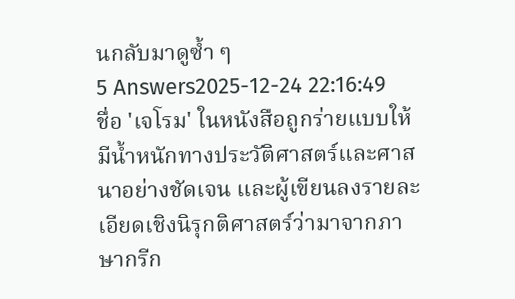นกลับมาดูซ้ำ ๆ
5 Answers2025-12-24 22:16:49
ชื่อ 'เจโรม' ในหนังสือถูกร่ายแบบให้มีน้ำหนักทางประวัติศาสตร์และศาสนาอย่างชัดเจน และผู้เขียนลงรายละเอียดเชิงนิรุกติศาสตร์ว่ามาจากภาษากรีก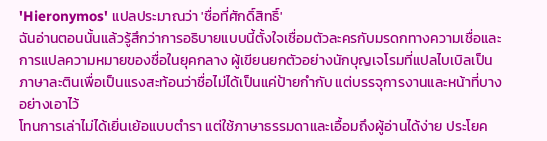'Hieronymos' แปลประมาณว่า 'ชื่อที่ศักดิ์สิทธิ์'
ฉันอ่านตอนนั้นแล้วรู้สึกว่าการอธิบายแบบนี้ตั้งใจเชื่อมตัวละครกับมรดกทางความเชื่อและการแปลความหมายของชื่อในยุคกลาง ผู้เขียนยกตัวอย่างนักบุญเจโรมที่แปลไบเบิลเป็นภาษาละตินเพื่อเป็นแรงสะท้อนว่าชื่อไม่ได้เป็นแค่ป้ายกำกับ แต่บรรจุการงานและหน้าที่บางอย่างเอาไว้
โทนการเล่าไม่ได้เยิ่นเย้อแบบตำรา แต่ใช้ภาษาธรรมดาและเอื้อมถึงผู้อ่านได้ง่าย ประโยค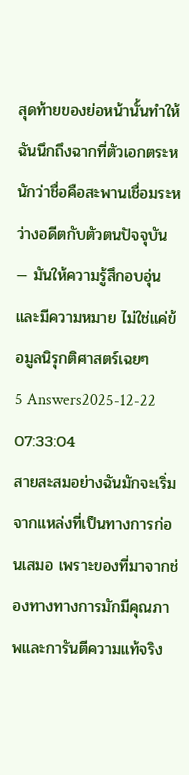สุดท้ายของย่อหน้านั้นทำให้ฉันนึกถึงฉากที่ตัวเอกตระหนักว่าชื่อคือสะพานเชื่อมระหว่างอดีตกับตัวตนปัจจุบัน — มันให้ความรู้สึกอบอุ่นและมีความหมาย ไม่ใช่แค่ข้อมูลนิรุกติศาสตร์เฉยๆ
5 Answers2025-12-22 07:33:04
สายสะสมอย่างฉันมักจะเริ่มจากแหล่งที่เป็นทางการก่อนเสมอ เพราะของที่มาจากช่องทางทางการมักมีคุณภาพและการันตีความแท้จริง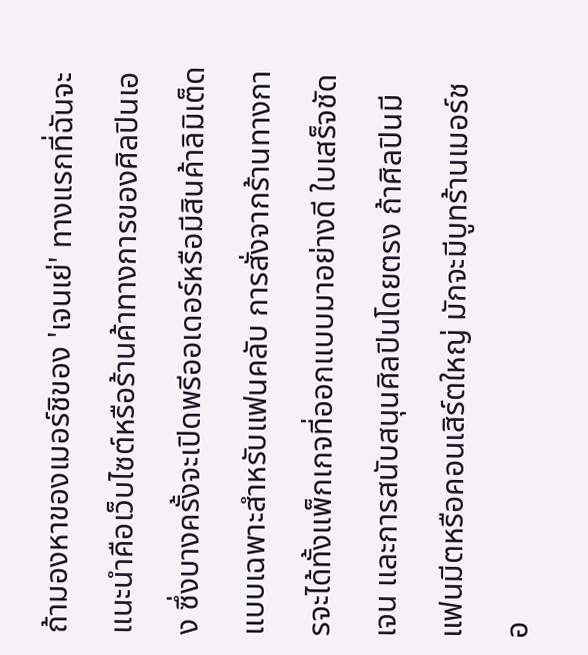ถ้ามองหาของเมอร์ชิของ 'เจนเย่' ทางแรกที่ฉันจะแนะนำคือเว็บไซต์หรือร้านค้าทางการของศิลปินเอง ซึ่งบางครั้งจะเปิดพรีออเดอร์หรือมีสินค้าลิมิเต็ดแบบเฉพาะสำหรับแฟนคลับ การสั่งจากร้านทางการจะได้ทั้งแพ็กเกจที่ออกแบบมาอย่างดี ใบเสร็จชัดเจน และการสนับสนุนศิลปินโดยตรง ถ้าศิลปินมีแฟนมีตหรือคอนเสิร์ตใหญ่ มักจะมีบูทร้านเมอร์ชอ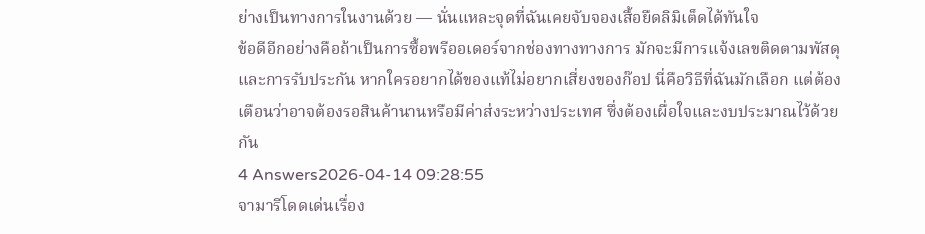ย่างเป็นทางการในงานด้วย — นั่นแหละจุดที่ฉันเคยจับจองเสื้อยืดลิมิเต็ดได้ทันใจ
ข้อดีอีกอย่างคือถ้าเป็นการซื้อพรีออเดอร์จากช่องทางทางการ มักจะมีการแจ้งเลขติดตามพัสดุและการรับประกัน หากใครอยากได้ของแท้ไม่อยากเสี่ยงของก๊อป นี่คือวิธีที่ฉันมักเลือก แต่ต้องเตือนว่าอาจต้องรอสินค้านานหรือมีค่าส่งระหว่างประเทศ ซึ่งต้องเผื่อใจและงบประมาณไว้ด้วยกัน
4 Answers2026-04-14 09:28:55
จามารีโดดเด่นเรื่อง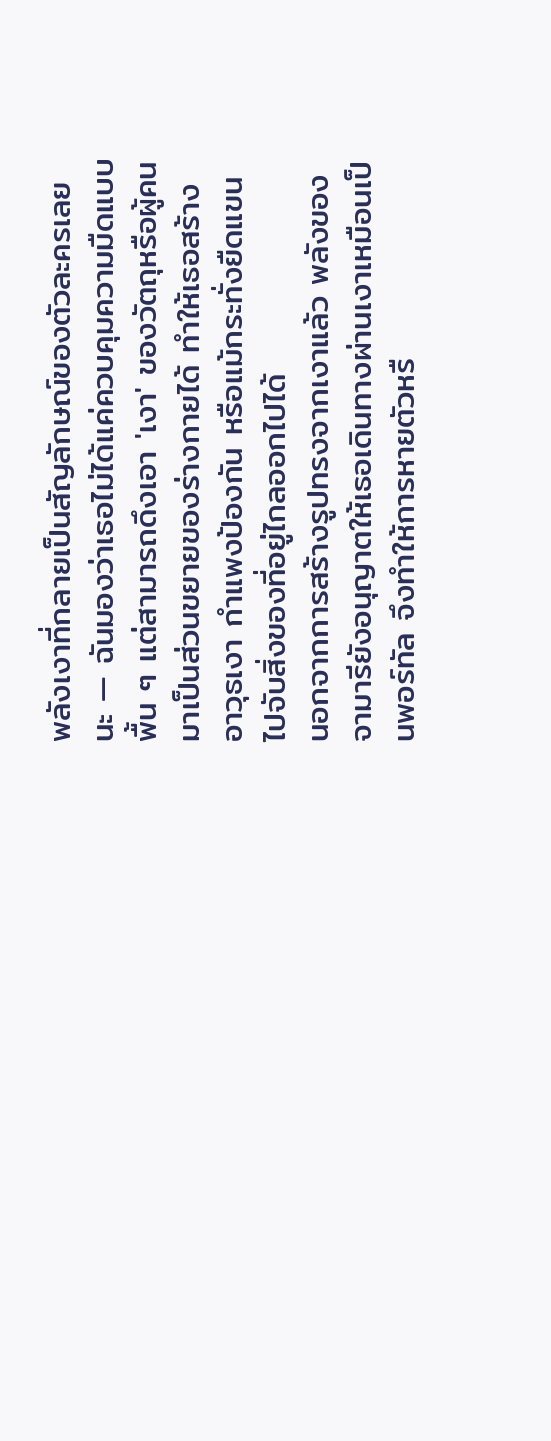พลังเงาที่กลายเป็นสัญลักษณ์ของตัวละครเลยนะ — ฉันมองว่าเธอไม่ได้แค่ควบคุมความมืดแบบพื้น ๆ แต่สามารถดึงเอา 'เงา' ของวัตถุหรือผู้คนมาเป็นส่วนขยายของร่างกายได้ ทำให้เธอสร้างอาวุธเงา กำแพงป้องกัน หรือแม้กระทั่งยืดแขนไปจับสิ่งของที่อยู่ไกลออกไปได้
นอกจากการสร้างรูปทรงจากเงาแล้ว พลังของจามารียังอนุญาตให้เธอเดินทางผ่านเงาเหมือนเป็นพอร์ทัล จึงทำให้การหายตัวหรื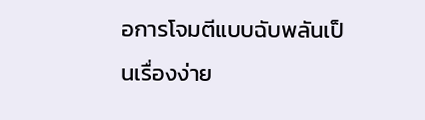อการโจมตีแบบฉับพลันเป็นเรื่องง่าย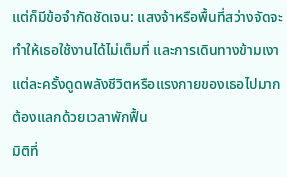แต่ก็มีข้อจำกัดชัดเจน: แสงจ้าหรือพื้นที่สว่างจัดจะทำให้เธอใช้งานได้ไม่เต็มที่ และการเดินทางข้ามเงาแต่ละครั้งดูดพลังชีวิตหรือแรงกายของเธอไปมาก ต้องแลกด้วยเวลาพักฟื้น
มิติที่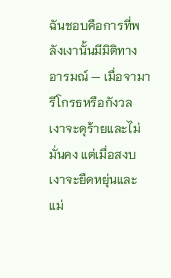ฉันชอบคือการที่พลังเงานั้นมีมิติทางอารมณ์ — เมื่อจามารีโกรธหรือกังวล เงาจะดุร้ายและไม่มั่นคง แต่เมื่อสงบ เงาจะยืดหยุ่นและแม่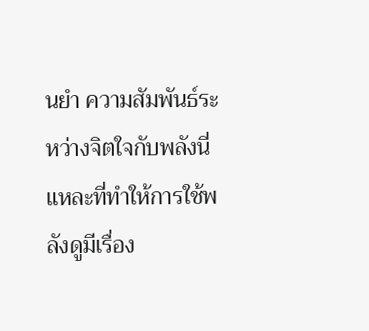นยำ ความสัมพันธ์ระหว่างจิตใจกับพลังนี่แหละที่ทำให้การใช้พลังดูมีเรื่อง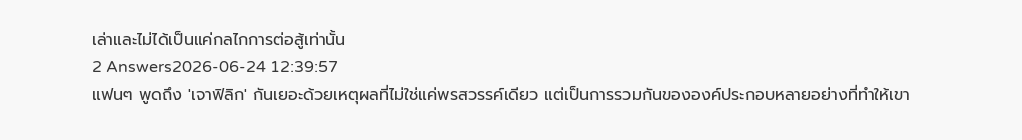เล่าและไม่ได้เป็นแค่กลไกการต่อสู้เท่านั้น
2 Answers2026-06-24 12:39:57
แฟนๆ พูดถึง 'เจาฟิลิก' กันเยอะด้วยเหตุผลที่ไม่ใช่แค่พรสวรรค์เดียว แต่เป็นการรวมกันขององค์ประกอบหลายอย่างที่ทำให้เขา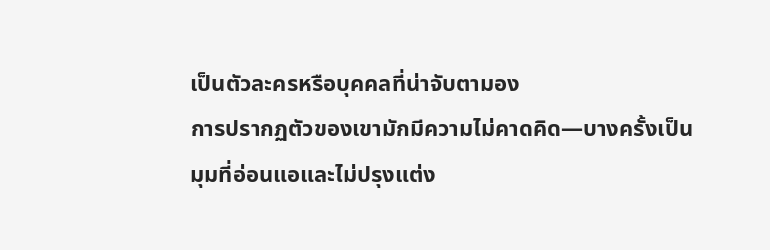เป็นตัวละครหรือบุคคลที่น่าจับตามอง
การปรากฏตัวของเขามักมีความไม่คาดคิด—บางครั้งเป็นมุมที่อ่อนแอและไม่ปรุงแต่ง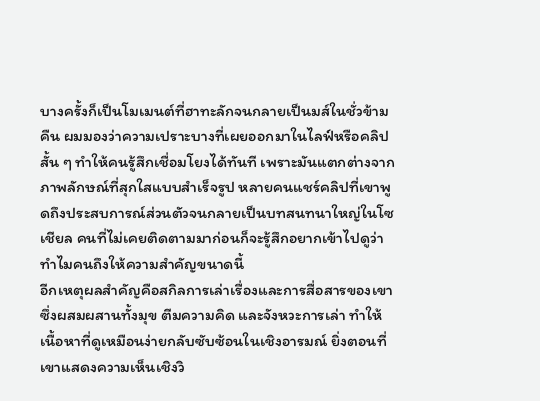บางครั้งก็เป็นโมเมนต์ที่ฮาทะลักจนกลายเป็นมส์ในชั่วข้ามคืน ผมมองว่าความเปราะบางที่เผยออกมาในไลฟ์หรือคลิปสั้น ๆ ทำให้คนรู้สึกเชื่อมโยงได้ทันที เพราะมันแตกต่างจากภาพลักษณ์ที่สุกใสแบบสำเร็จรูป หลายคนแชร์คลิปที่เขาพูดถึงประสบการณ์ส่วนตัวจนกลายเป็นบทสนทนาใหญ่ในโซเชียล คนที่ไม่เคยติดตามมาก่อนก็จะรู้สึกอยากเข้าไปดูว่าทำไมคนถึงให้ความสำคัญขนาดนี้
อีกเหตุผลสำคัญคือสกิลการเล่าเรื่องและการสื่อสารของเขา ซึ่งผสมผสานทั้งมุข ตีมความคิด และจังหวะการเล่า ทำให้เนื้อหาที่ดูเหมือนง่ายกลับซับซ้อนในเชิงอารมณ์ ยิ่งตอนที่เขาแสดงความเห็นเชิงวิ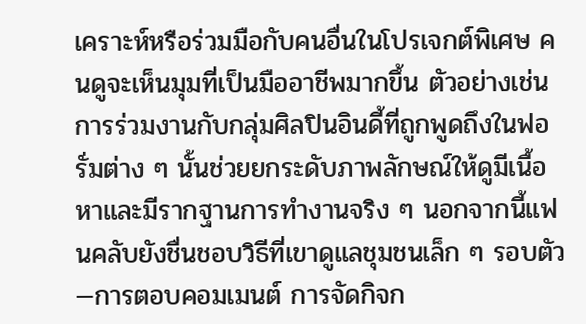เคราะห์หรือร่วมมือกับคนอื่นในโปรเจกต์พิเศษ คนดูจะเห็นมุมที่เป็นมืออาชีพมากขึ้น ตัวอย่างเช่นการร่วมงานกับกลุ่มศิลปินอินดี้ที่ถูกพูดถึงในฟอรั่มต่าง ๆ นั้นช่วยยกระดับภาพลักษณ์ให้ดูมีเนื้อหาและมีรากฐานการทำงานจริง ๆ นอกจากนี้แฟนคลับยังชื่นชอบวิธีที่เขาดูแลชุมชนเล็ก ๆ รอบตัว—การตอบคอมเมนต์ การจัดกิจก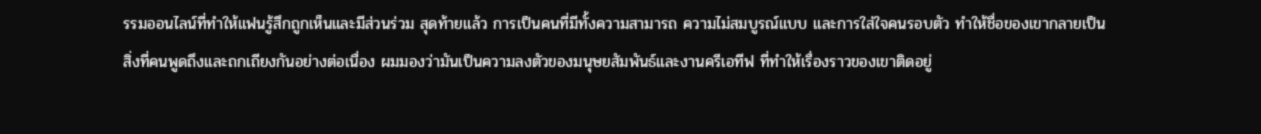รรมออนไลน์ที่ทำให้แฟนรู้สึกถูกเห็นและมีส่วนร่วม สุดท้ายแล้ว การเป็นคนที่มีทั้งความสามารถ ความไม่สมบูรณ์แบบ และการใส่ใจคนรอบตัว ทำให้ชื่อของเขากลายเป็นสิ่งที่คนพูดถึงและถกเถียงกันอย่างต่อเนื่อง ผมมองว่ามันเป็นความลงตัวของมนุษยสัมพันธ์และงานครีเอทีฟ ที่ทำให้เรื่องราวของเขาติดอยู่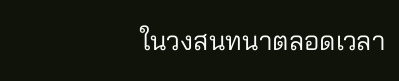ในวงสนทนาตลอดเวลา